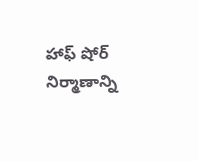హాఫ్ షోర్ నిర్మాణాన్ని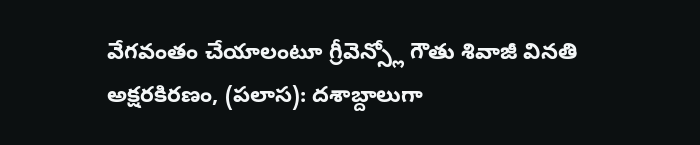వేగవంతం చేయాలంటూ గ్రీవెన్స్లో గౌతు శివాజీ వినతి
అక్షరకిరణం, (పలాస): దశాబ్దాలుగా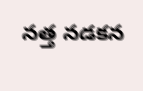నత్త నడకన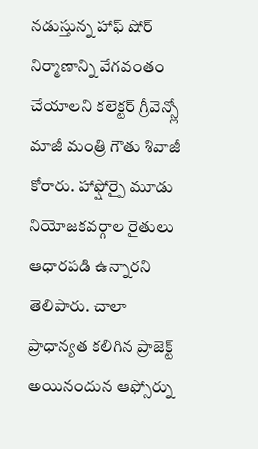నడుస్తున్న హాఫ్ షోర్ నిర్మాణాన్ని వేగవంతం చేయాలని కలెక్టర్ గ్రీవెన్స్లో మాజీ మంత్రి గౌతు శివాజీ కోరారు. హాఫ్షోర్పై మూడు నియోజకవర్గాల రైతులు ఆధారపడి ఉన్నారని తెలిపారు. చాలా ప్రాధాన్యత కలిగిన ప్రాజెక్ట్ అయినందున ఆఫ్సోర్ను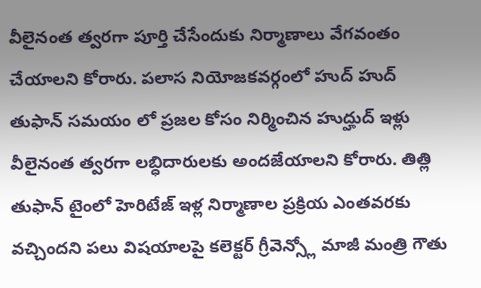వీలైనంత త్వరగా పూర్తి చేసేందుకు నిర్మాణాలు వేగవంతం చేయాలని కోరారు. పలాస నియోజకవర్గంలో హుద్ హుద్ తుఫాన్ సమయం లో ప్రజల కోసం నిర్మించిన హుద్హుద్ ఇళ్లు వీలైనంత త్వరగా లబ్ధిదారులకు అందజేయాలని కోరారు. తిత్లి తుఫాన్ టైంలో హెరిటేజ్ ఇళ్ల నిర్మాణాల ప్రక్రియ ఎంతవరకు వచ్చిందని పలు విషయాలపై కలెక్టర్ గ్రీవెన్స్లో మాజీ మంత్రి గౌతు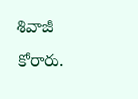శివాజీ కోరారు.